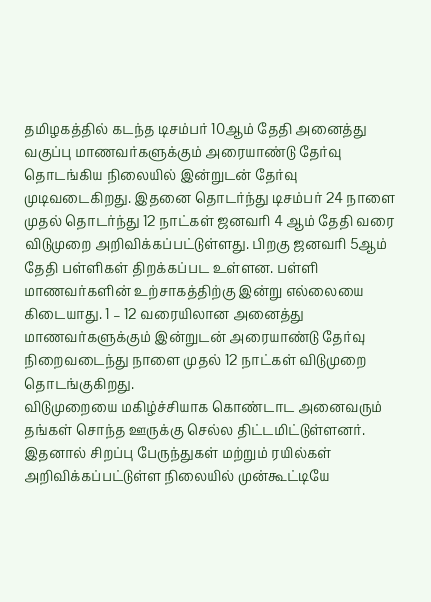தமிழகத்தில் கடந்த டிசம்பர் 10ஆம் தேதி அனைத்து வகுப்பு மாணவர்களுக்கும் அரையாண்டு தேர்வு தொடங்கிய நிலையில் இன்றுடன் தேர்வு முடிவடைகிறது. இதனை தொடர்ந்து டிசம்பர் 24 நாளை முதல் தொடர்ந்து 12 நாட்கள் ஜனவரி 4 ஆம் தேதி வரை விடுமுறை அறிவிக்கப்பட்டுள்ளது. பிறகு ஜனவரி 5ஆம் தேதி பள்ளிகள் திறக்கப்பட உள்ளன. பள்ளி மாணவர்களின் உற்சாகத்திற்கு இன்று எல்லையை கிடையாது. 1 – 12 வரையிலான அனைத்து மாணவர்களுக்கும் இன்றுடன் அரையாண்டு தேர்வு நிறைவடைந்து நாளை முதல் 12 நாட்கள் விடுமுறை தொடங்குகிறது.
விடுமுறையை மகிழ்ச்சியாக கொண்டாட அனைவரும் தங்கள் சொந்த ஊருக்கு செல்ல திட்டமிட்டுள்ளனர். இதனால் சிறப்பு பேருந்துகள் மற்றும் ரயில்கள் அறிவிக்கப்பட்டுள்ள நிலையில் முன்கூட்டியே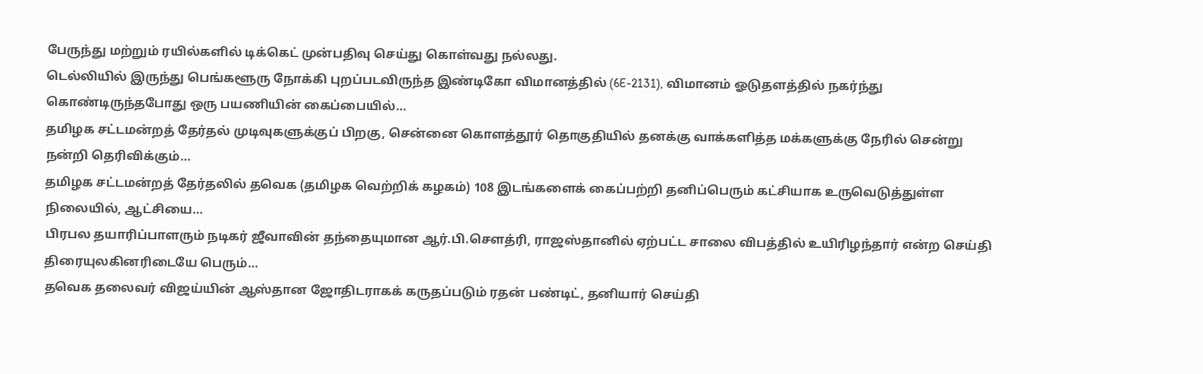பேருந்து மற்றும் ரயில்களில் டிக்கெட் முன்பதிவு செய்து கொள்வது நல்லது.
டெல்லியில் இருந்து பெங்களூரு நோக்கி புறப்படவிருந்த இண்டிகோ விமானத்தில் (6E-2131), விமானம் ஓடுதளத்தில் நகர்ந்து கொண்டிருந்தபோது ஒரு பயணியின் கைப்பையில்…
தமிழக சட்டமன்றத் தேர்தல் முடிவுகளுக்குப் பிறகு, சென்னை கொளத்தூர் தொகுதியில் தனக்கு வாக்களித்த மக்களுக்கு நேரில் சென்று நன்றி தெரிவிக்கும்…
தமிழக சட்டமன்றத் தேர்தலில் தவெக (தமிழக வெற்றிக் கழகம்) 108 இடங்களைக் கைப்பற்றி தனிப்பெரும் கட்சியாக உருவெடுத்துள்ள நிலையில், ஆட்சியை…
பிரபல தயாரிப்பாளரும் நடிகர் ஜீவாவின் தந்தையுமான ஆர்.பி.சௌத்ரி, ராஜஸ்தானில் ஏற்பட்ட சாலை விபத்தில் உயிரிழந்தார் என்ற செய்தி திரையுலகினரிடையே பெரும்…
தவெக தலைவர் விஜய்யின் ஆஸ்தான ஜோதிடராகக் கருதப்படும் ரதன் பண்டிட், தனியார் செய்தி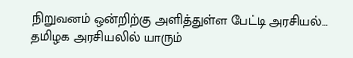நிறுவனம் ஒன்றிற்கு அளித்துள்ள பேட்டி அரசியல்…
தமிழக அரசியலில் யாரும்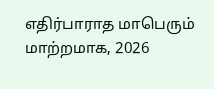எதிர்பாராத மாபெரும் மாற்றமாக, 2026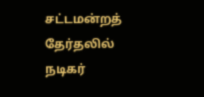சட்டமன்றத் தேர்தலில் நடிகர்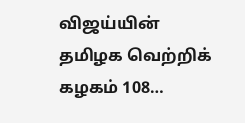விஜய்யின் தமிழக வெற்றிக் கழகம் 108…